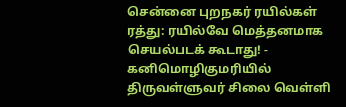சென்னை புறநகர் ரயில்கள் ரத்து: ரயில்வே மெத்தனமாக செயல்படக் கூடாது! - கனிமொழிகுமரியில் திருவள்ளுவர் சிலை வெள்ளி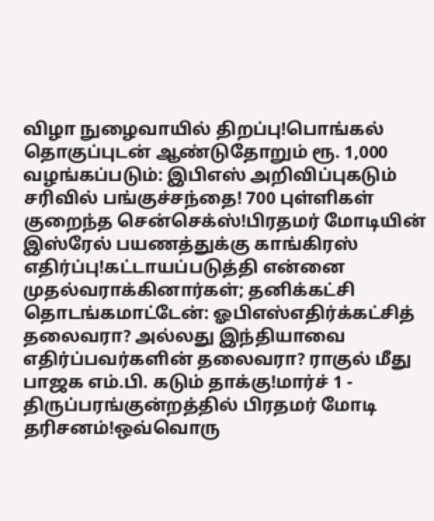விழா நுழைவாயில் திறப்பு!பொங்கல் தொகுப்புடன் ஆண்டுதோறும் ரூ. 1,000 வழங்கப்படும்: இபிஎஸ் அறிவிப்புகடும் சரிவில் பங்குச்சந்தை! 700 புள்ளிகள் குறைந்த சென்செக்ஸ்!பிரதமர் மோடியின் இஸ்ரேல் பயணத்துக்கு காங்கிரஸ் எதிர்ப்பு!கட்டாயப்படுத்தி என்னை முதல்வராக்கினார்கள்; தனிக்கட்சி தொடங்கமாட்டேன்: ஓபிஎஸ்எதிர்க்கட்சித் தலைவரா? அல்லது இந்தியாவை எதிர்ப்பவர்களின் தலைவரா? ராகுல் மீது பாஜக எம்.பி. கடும் தாக்கு!மார்ச் 1 - திருப்பரங்குன்றத்தில் பிரதமர் மோடி தரிசனம்!ஒவ்வொரு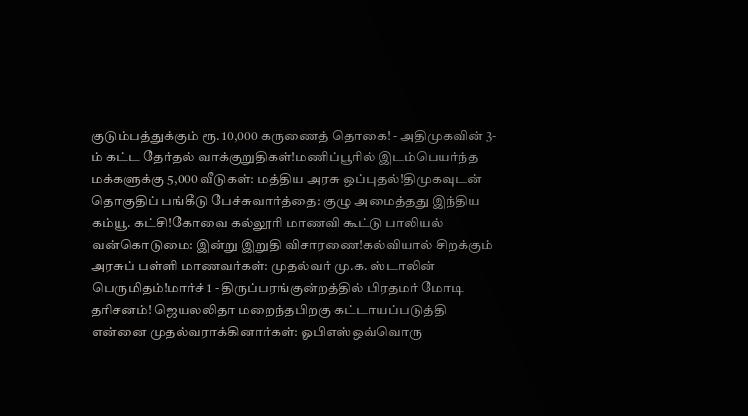குடும்பத்துக்கும் ரூ. 10,000 கருணைத் தொகை! - அதிமுகவின் 3-ம் கட்ட தேர்தல் வாக்குறுதிகள்!மணிப்பூரில் இடம்பெயர்ந்த மக்களுக்கு 5,000 வீடுகள்: மத்திய அரசு ஒப்புதல்!திமுகவுடன் தொகுதிப் பங்கீடு பேச்சுவார்த்தை: குழு அமைத்தது இந்திய கம்யூ. கட்சி!கோவை கல்லூரி மாணவி கூட்டு பாலியல் வன்கொடுமை: இன்று இறுதி விசாரணை!கல்வியால் சிறக்கும் அரசுப் பள்ளி மாணவர்கள்: முதல்வர் மு.க. ஸ்டாலின் பெருமிதம்!மார்ச் 1 - திருப்பரங்குன்றத்தில் பிரதமர் மோடி தரிசனம்! ஜெயலலிதா மறைந்தபிறகு கட்டாயப்படுத்தி என்னை முதல்வராக்கினார்கள்: ஓபிஎஸ்ஒவ்வொரு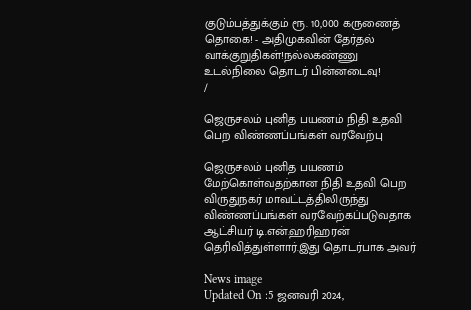குடும்பத்துக்கும் ரூ. 10,000 கருணைத் தொகை! - அதிமுகவின் தேர்தல் வாக்குறுதிகள்!நல்லகண்ணு உடல்நிலை தொடர் பின்னடைவு!
/

ஜெருசலம் புனித பயணம் நிதி உதவி பெற விண்ணப்பங்கள் வரவேற்பு

ஜெருசலம் புனித பயணம் மேற்கொள்வதற்கான நிதி உதவி பெற விருதுநகர் மாவட்டத்திலிருந்து விண்ணப்பங்கள் வரவேற்கப்படுவதாக ஆட்சியர் டி.என்.ஹரிஹரன் தெரிவித்துள்ளார்.இது தொடர்பாக அவர்

News image
Updated On :5 ஜனவரி 2024,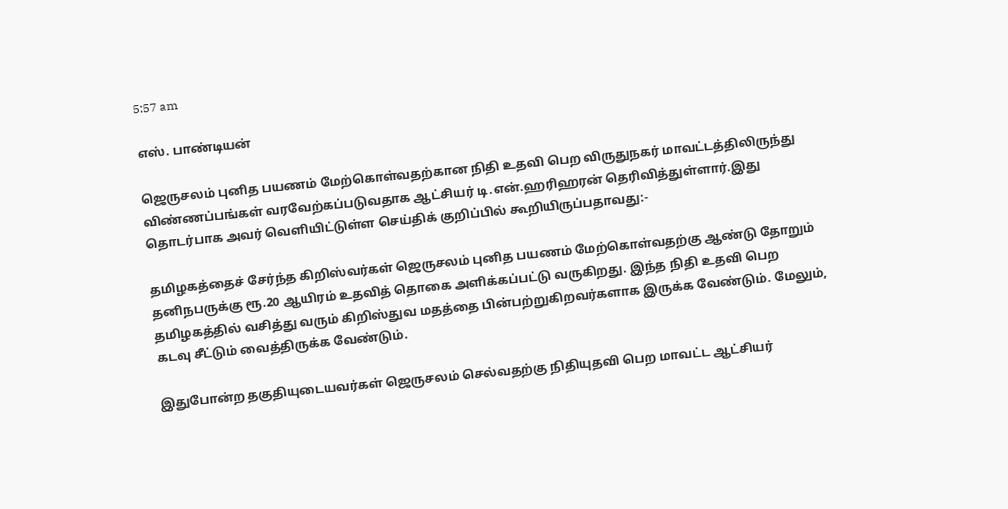5:57 am

எஸ். பாண்டியன்

ஜெருசலம் புனித பயணம் மேற்கொள்வதற்கான நிதி உதவி பெற விருதுநகர் மாவட்டத்திலிருந்து விண்ணப்பங்கள் வரவேற்கப்படுவதாக ஆட்சியர் டி.என்.ஹரிஹரன் தெரிவித்துள்ளார்.இது தொடர்பாக அவர் வெளியிட்டுள்ள செய்திக் குறிப்பில் கூறியிருப்பதாவது:-

தமிழகத்தைச் சேர்ந்த கிறிஸ்வர்கள் ஜெருசலம் புனித பயணம் மேற்கொள்வதற்கு ஆண்டு தோறும் தனிநபருக்கு ரூ.20 ஆயிரம் உதவித் தொகை அளிக்கப்பட்டு வருகிறது. இந்த நிதி உதவி பெற தமிழகத்தில் வசித்து வரும் கிறிஸ்துவ மதத்தை பின்பற்றுகிறவர்களாக இருக்க வேண்டும். மேலும், கடவு சீட்டும் வைத்திருக்க வேண்டும்.

இதுபோன்ற தகுதியுடையவர்கள் ஜெருசலம் செல்வதற்கு நிதியுதவி பெற மாவட்ட ஆட்சியர்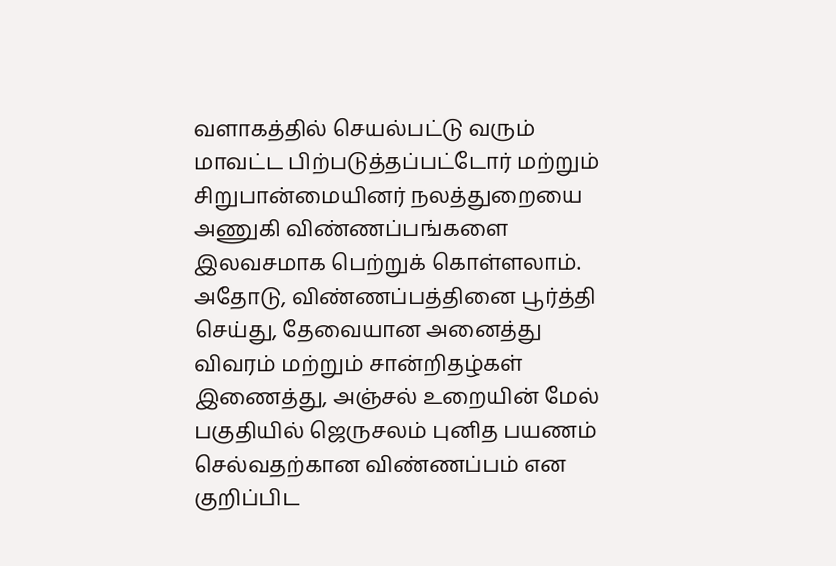வளாகத்தில் செயல்பட்டு வரும் மாவட்ட பிற்படுத்தப்பட்டோர் மற்றும் சிறுபான்மையினர் நலத்துறையை அணுகி விண்ணப்பங்களை இலவசமாக பெற்றுக் கொள்ளலாம். அதோடு, விண்ணப்பத்தினை பூர்த்தி செய்து, தேவையான அனைத்து விவரம் மற்றும் சான்றிதழ்கள் இணைத்து, அஞ்சல் உறையின் மேல் பகுதியில் ஜெருசலம் புனித பயணம் செல்வதற்கான விண்ணப்பம் என குறிப்பிட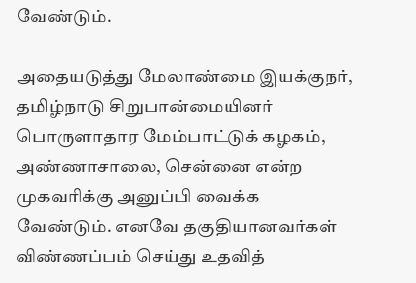வேண்டும்.

அதையடுத்து மேலாண்மை இயக்குநர், தமிழ்நாடு சிறுபான்மையினர் பொருளாதார மேம்பாட்டுக் கழகம், அண்ணாசாலை, சென்னை என்ற முகவரிக்கு அனுப்பி வைக்க வேண்டும். எனவே தகுதியானவர்கள் விண்ணப்பம் செய்து உதவித்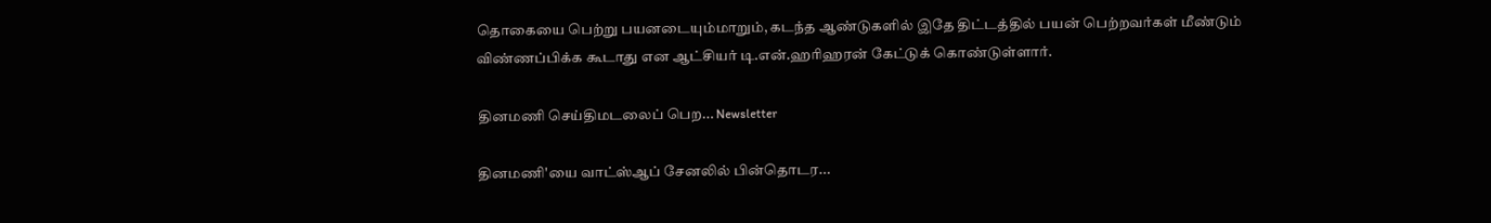தொகையை பெற்று பயனடையும்மாறும், கடந்த ஆண்டுகளில் இதே திட்டத்தில் பயன் பெற்றவர்கள் மீண்டும் விண்ணப்பிக்க கூடாது என ஆட்சியர் டி.என்.ஹரிஹரன் கேட்டுக் கொண்டுள்ளார்.

தினமணி செய்திமடலைப் பெற... Newsletter

தினமணி'யை வாட்ஸ்ஆப் சேனலில் பின்தொடர...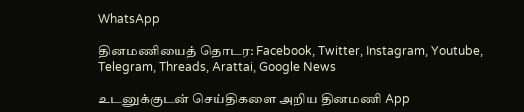WhatsApp

தினமணியைத் தொடர: Facebook, Twitter, Instagram, Youtube, Telegram, Threads, Arattai, Google News

உடனுக்குடன் செய்திகளை அறிய தினமணி App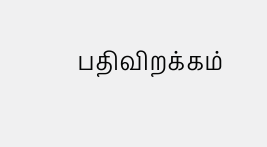பதிவிறக்கம்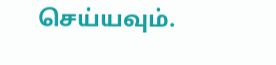செய்யவும்.